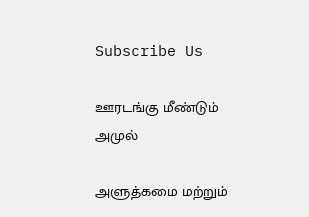Subscribe Us

ஊரடங்கு மீண்டும் அமுல்

அளுத்கமை மற்றும்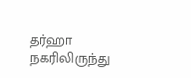தர்ஹா நகரிலிருந்து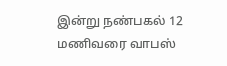இன்று நண்பகல் 12 மணிவரை வாபஸ்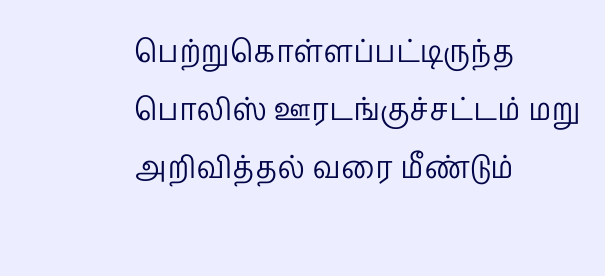பெற்றுகொள்ளப்பட்டிருந்த பொலிஸ் ஊரடங்குச்சட்டம் மறு அறிவித்தல் வரை மீண்டும்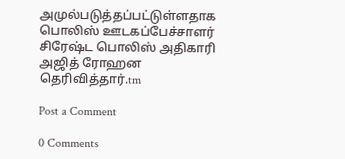அமுல்படுத்தப்பட்டுள்ளதாக பொலிஸ் ஊடகப்பேச்சாளர் சிரேஷ்ட பொலிஸ் அதிகாரி அஜித் ரோஹன தெரிவித்தார்.tm

Post a Comment

0 Comments